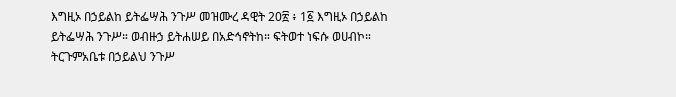እግዚኦ በኃይልከ ይትፌሣሕ ንጉሥ መዝሙረ ዳዊት 20፳ ፥ 1፩ እግዚኦ በኃይልከ ይትፌሣሕ ንጉሥ። ወብዙኃ ይትሐሠይ በአድኅኖትከ። ፍትወተ ነፍሱ ወሀብኮ። ትርጉምአቤቱ በኃይልህ ንጉሥ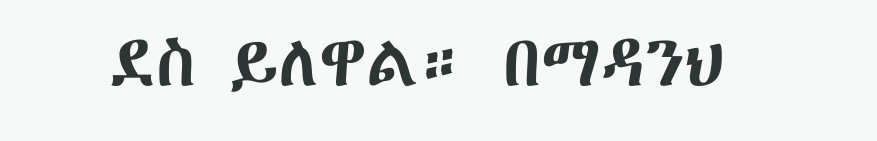ደስ ይለዋል። በማዳንህ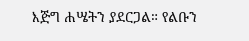እጅግ ሐሤትን ያደርጋል። የልቡን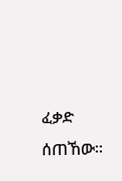ፈቃድ ሰጠኸው።